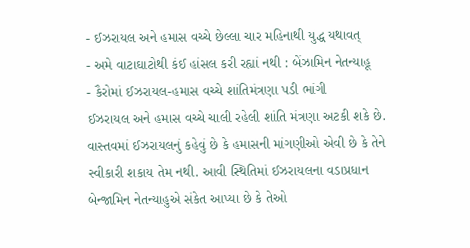- ઈઝરાયલ અને હમાસ વચ્ચે છેલ્લા ચાર મહિનાથી યુદ્ધ યથાવત્
- અમે વાટાઘાટોથી કંઈ હાંસલ કરી રહ્યાં નથી : બેંઝામિન નેતન્યાહૂ
- કૈરોમાં ઈઝરાયલ-હમાસ વચ્ચે શાંતિમંત્રણા પડી ભાંગી
ઈઝરાયલ અને હમાસ વચ્ચે ચાલી રહેલી શાંતિ મંત્રણા અટકી શકે છે. વાસ્તવમાં ઈઝરાયલનું કહેવું છે કે હમાસની માંગણીઓ એવી છે કે તેને સ્વીકારી શકાય તેમ નથી. આવી સ્થિતિમાં ઈઝરાયલના વડાપ્રધાન બેન્જામિન નેતન્યાહુએ સંકેત આપ્યા છે કે તેઓ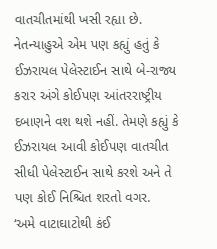વાતચીતમાંથી ખસી રહ્યા છે. નેતન્યાહુએ એમ પણ કહ્યું હતું કે ઈઝરાયલ પેલેસ્ટાઈન સાથે બે-રાજ્ય કરાર અંગે કોઈપણ આંતરરાષ્ટ્રીય દબાણને વશ થશે નહીં. તેમણે કહ્યું કે ઈઝરાયલ આવી કોઈપણ વાતચીત સીધી પેલેસ્ટાઈન સાથે કરશે અને તે પણ કોઈ નિશ્ચિત શરતો વગર.
‘અમે વાટાઘાટોથી કંઈ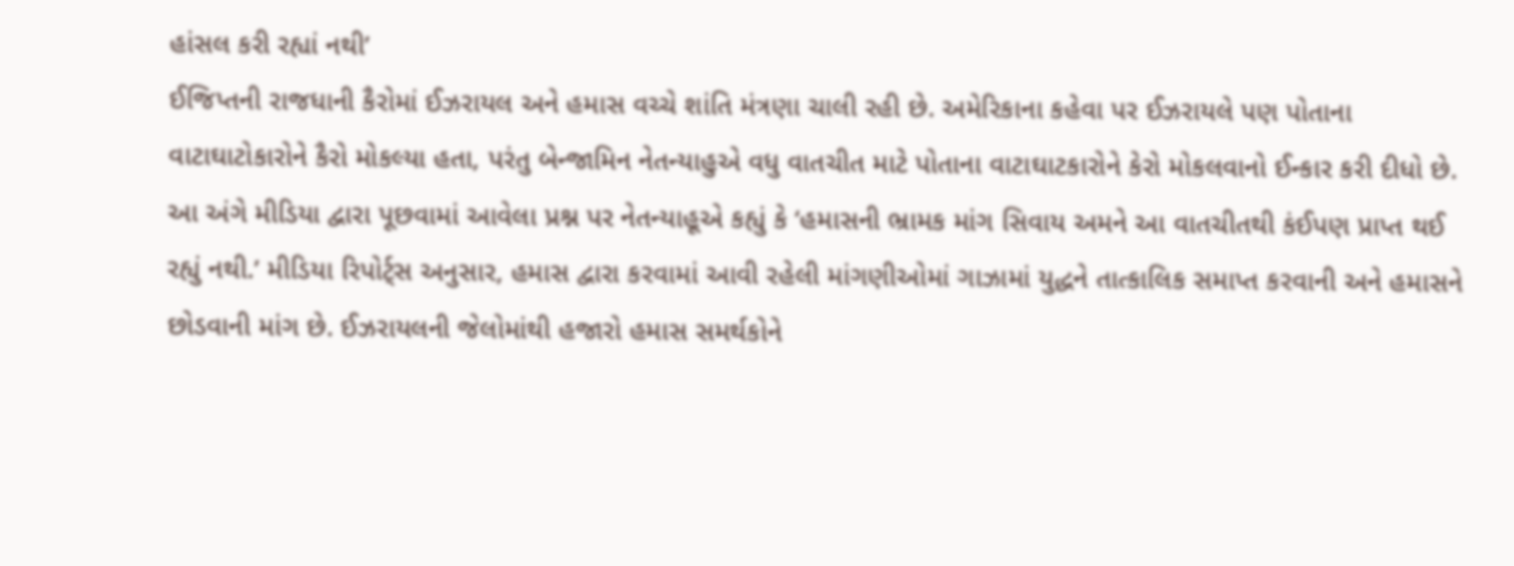હાંસલ કરી રહ્યાં નથી’
ઈજિપ્તની રાજધાની કૈરોમાં ઈઝરાયલ અને હમાસ વચ્ચે શાંતિ મંત્રણા ચાલી રહી છે. અમેરિકાના કહેવા પર ઈઝરાયલે પણ પોતાના વાટાઘાટોકારોને કૈરો મોકલ્યા હતા, પરંતુ બેન્જામિન નેતન્યાહુએ વધુ વાતચીત માટે પોતાના વાટાઘાટકારોને કેરો મોકલવાનો ઈન્કાર કરી દીધો છે. આ અંગે મીડિયા દ્વારા પૂછવામાં આવેલા પ્રશ્ન પર નેતન્યાહૂએ કહ્યું કે ‘હમાસની ભ્રામક માંગ સિવાય અમને આ વાતચીતથી કંઈપણ પ્રાપ્ત થઈ રહ્યું નથી.’ મીડિયા રિપોર્ટ્સ અનુસાર, હમાસ દ્વારા કરવામાં આવી રહેલી માંગણીઓમાં ગાઝામાં યુદ્ધને તાત્કાલિક સમાપ્ત કરવાની અને હમાસને છોડવાની માંગ છે. ઈઝરાયલની જેલોમાંથી હજારો હમાસ સમર્થકોને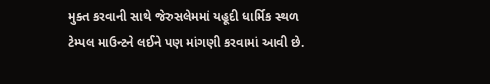મુક્ત કરવાની સાથે જેરુસલેમમાં યહૂદી ધાર્મિક સ્થળ ટેમ્પલ માઉન્ટને લઈને પણ માંગણી કરવામાં આવી છે.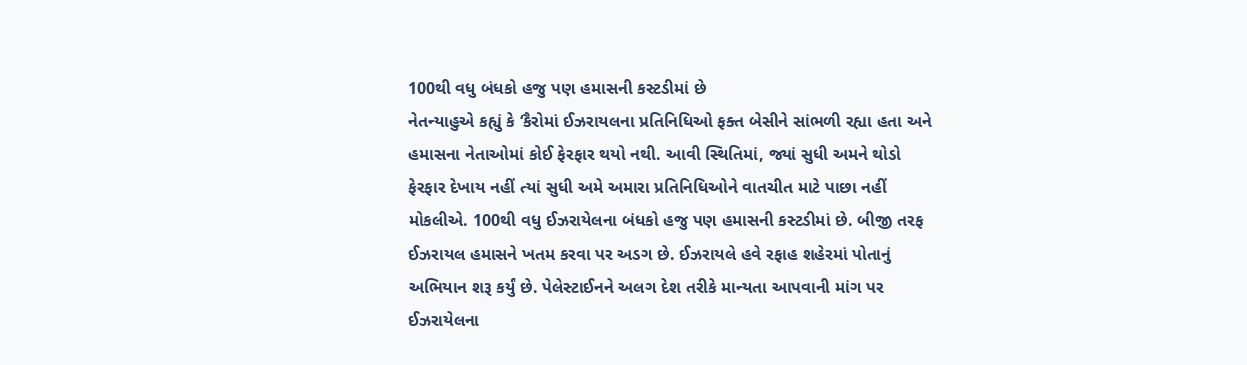100થી વધુ બંધકો હજુ પણ હમાસની કસ્ટડીમાં છે
નેતન્યાહુએ કહ્યું કે ‘કૈરોમાં ઈઝરાયલના પ્રતિનિધિઓ ફક્ત બેસીને સાંભળી રહ્યા હતા અને હમાસના નેતાઓમાં કોઈ ફેરફાર થયો નથી. આવી સ્થિતિમાં, જ્યાં સુધી અમને થોડો ફેરફાર દેખાય નહીં ત્યાં સુધી અમે અમારા પ્રતિનિધિઓને વાતચીત માટે પાછા નહીં મોકલીએ. 100થી વધુ ઈઝરાયેલના બંધકો હજુ પણ હમાસની કસ્ટડીમાં છે. બીજી તરફ ઈઝરાયલ હમાસને ખતમ કરવા પર અડગ છે. ઈઝરાયલે હવે રફાહ શહેરમાં પોતાનું અભિયાન શરૂ કર્યું છે. પેલેસ્ટાઈનને અલગ દેશ તરીકે માન્યતા આપવાની માંગ પર ઈઝરાયેલના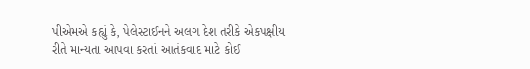પીએમએ કહ્યું કે, પેલેસ્ટાઈનને અલગ દેશ તરીકે એકપક્ષીય રીતે માન્યતા આપવા કરતાં આતંકવાદ માટે કોઈ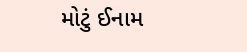મોટું ઈનામ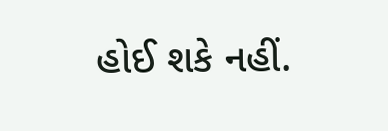હોઈ શકે નહીં.